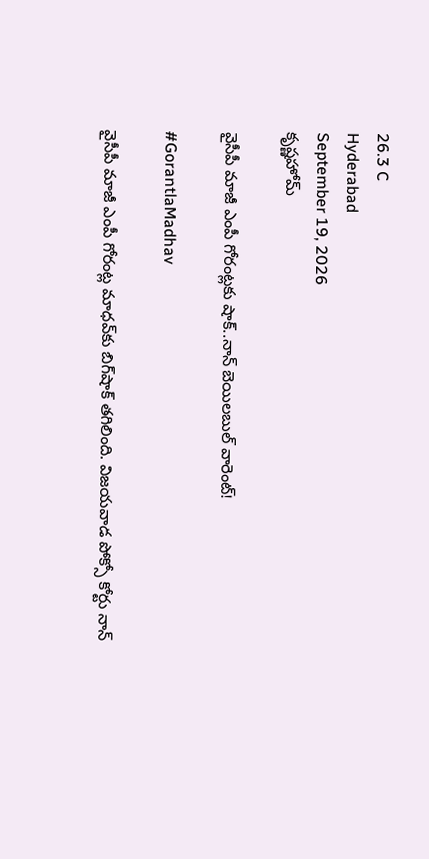26.3 C
Hyderabad
September 19, 2026
కృష్ణహోమ్

వైసీపీ మాజీ ఎంపీ గోరంట్లకు షాక్..నాన్ బెయిలబుల్ వారెంట్‌!

#GorantlaMadhav

వైసీపీ మాజీ ఎంపీ గోరంట్ల మాధవ్‌కు బిగ్‌షాక్ తగిలింది. విజయవాడ పోక్సో కోర్టు నాన్‌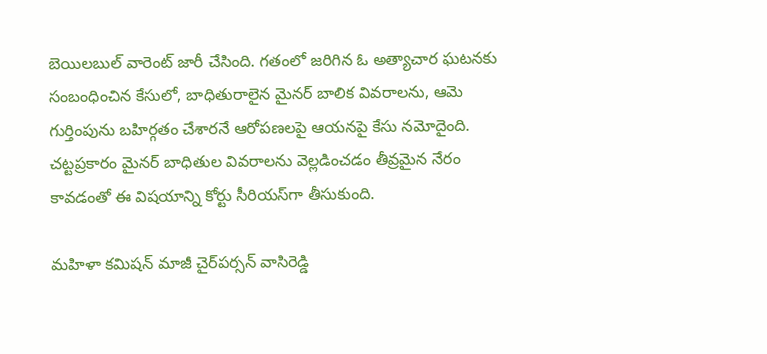బెయిలబుల్ వారెంట్ జారీ చేసింది. గతంలో జరిగిన ఓ అత్యాచార ఘటనకు సంబంధించిన కేసులో, బాధితురాలైన మైనర్ బాలిక వివరాలను, ఆమె గుర్తింపును బహిర్గతం చేశారనే ఆరోపణలపై ఆయనపై కేసు నమోదైంది. చట్టప్రకారం మైనర్ బాధితుల వివరాలను వెల్లడించడం తీవ్రమైన నేరం కావడంతో ఈ విషయాన్ని కోర్టు సీరియస్‌గా తీసుకుంది.

మహిళా కమిషన్ మాజీ చైర్‌పర్సన్ వాసిరెడ్డి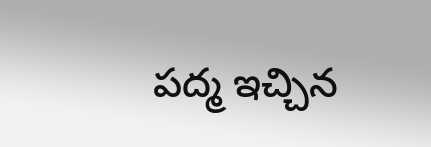పద్మ ఇచ్చిన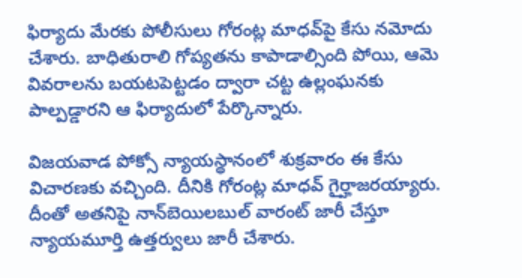ఫిర్యాదు మేరకు పోలీసులు గోరంట్ల మాధవ్‌పై కేసు నమోదు చేశారు. బాధితురాలి గోప్యతను కాపాడాల్సింది పోయి, ఆమె వివరాలను బయటపెట్టడం ద్వారా చట్ట ఉల్లంఘనకు పాల్పడ్డారని ఆ ఫిర్యాదులో పేర్కొన్నారు.

విజయవాడ పోక్సో న్యాయస్థానంలో శుక్రవారం ఈ కేసు విచారణకు వచ్చింది. దీనికి గోరంట్ల మాధవ్‌ గైర్హాజరయ్యారు. దీంతో అతనిపై నాన్‌బెయిలబుల్‌ వారంట్‌ జారీ చేస్తూ న్యాయమూర్తి ఉత్తర్వులు జారీ చేశారు.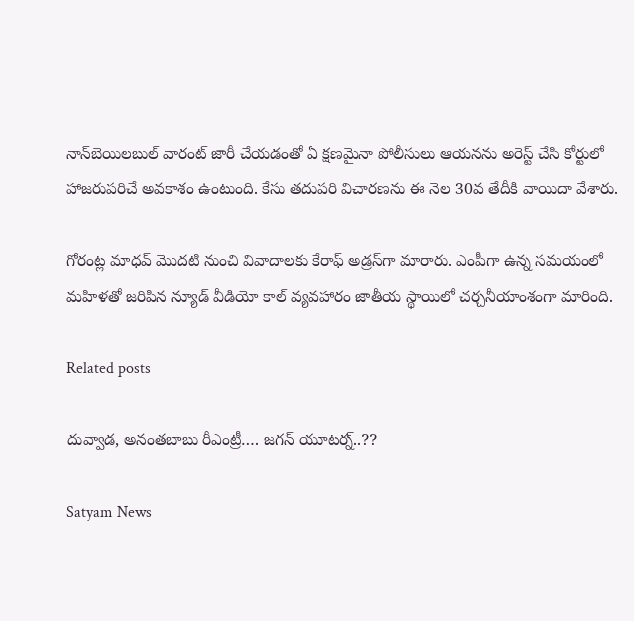నాన్‌బెయిలబుల్‌ వారంట్‌ జారీ చేయడంతో ఏ క్షణమైనా పోలీసులు ఆయనను అరెస్ట్ చేసి కోర్టులో హాజరుపరిచే అవకాశం ఉంటుంది. కేసు తదుపరి విచారణను ఈ నెల 30వ తేదీకి వాయిదా వేశారు.

గోరంట్ల మాధవ్‌ మొదటి నుంచి వివాదాలకు కేరాఫ్ అడ్రస్‌గా మారారు. ఎంపీగా ఉన్న సమయంలో మహిళతో జరిపిన న్యూడ్ వీడియో కాల్ వ్యవహారం జాతీయ స్థాయిలో చర్చనీయాంశంగా మారింది.

Related posts

దువ్వాడ, అనంతబాబు రీఎంట్రీ…. జగన్‌ యూటర్న్..??

Satyam News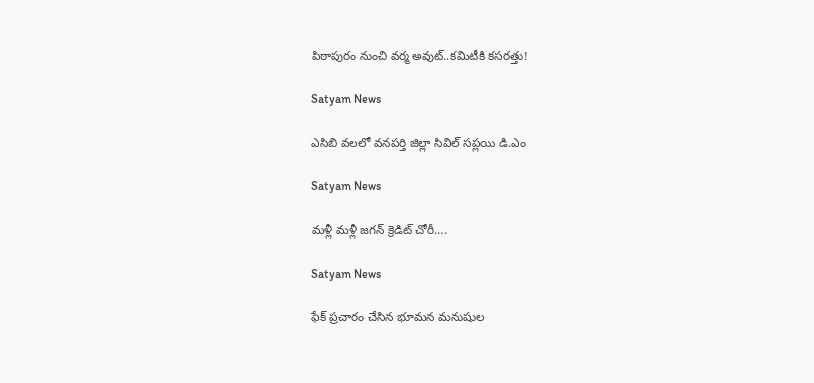పిఠాపురం నుంచి వర్మ అవుట్..కమిటీకి కసరత్తు!

Satyam News

ఎసిబి వలలో వనపర్తి జిల్లా సివిల్ సప్లయి డి.ఎం

Satyam News

మళ్లీ మళ్లీ జగన్ క్రెడిట్‌ చోరీ….

Satyam News

ఫేక్ ప్రచారం చేసిన భూమన మనుషుల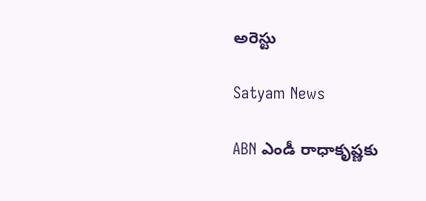అరెస్టు

Satyam News

ABN ఎండీ రాధాకృష్ణకు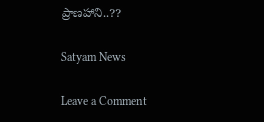ప్రాణహాని..??

Satyam News

Leave a Comment